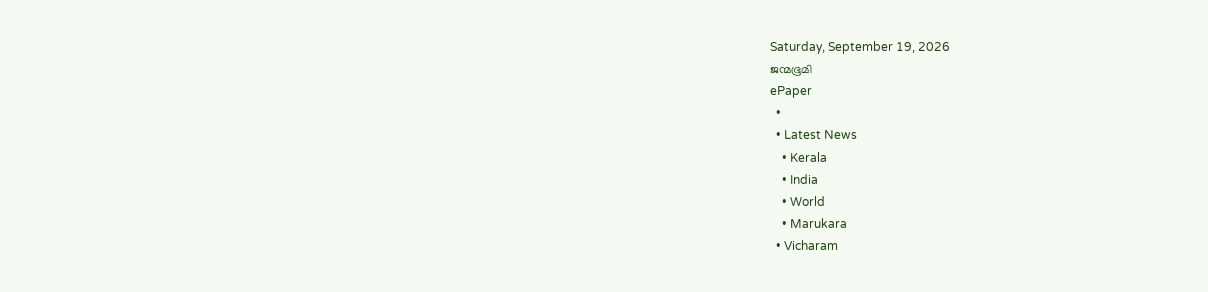Saturday, September 19, 2026
ജന്മഭൂമി
ePaper
  •
  • Latest News
    • Kerala
    • India
    • World
    • Marukara
  • Vicharam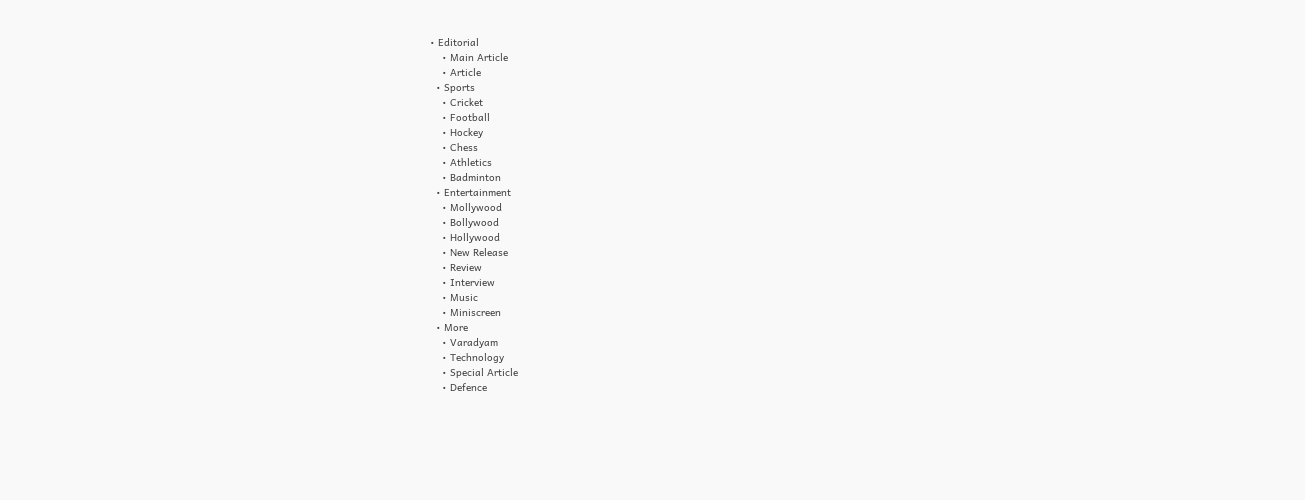• Editorial
    • Main Article
    • Article
  • Sports
    • Cricket
    • Football
    • Hockey
    • Chess
    • Athletics
    • Badminton
  • Entertainment
    • Mollywood
    • Bollywood
    • Hollywood
    • New Release
    • Review
    • Interview
    • Music
    • Miniscreen
  • More
    • Varadyam
    • Technology
    • Special Article
    • Defence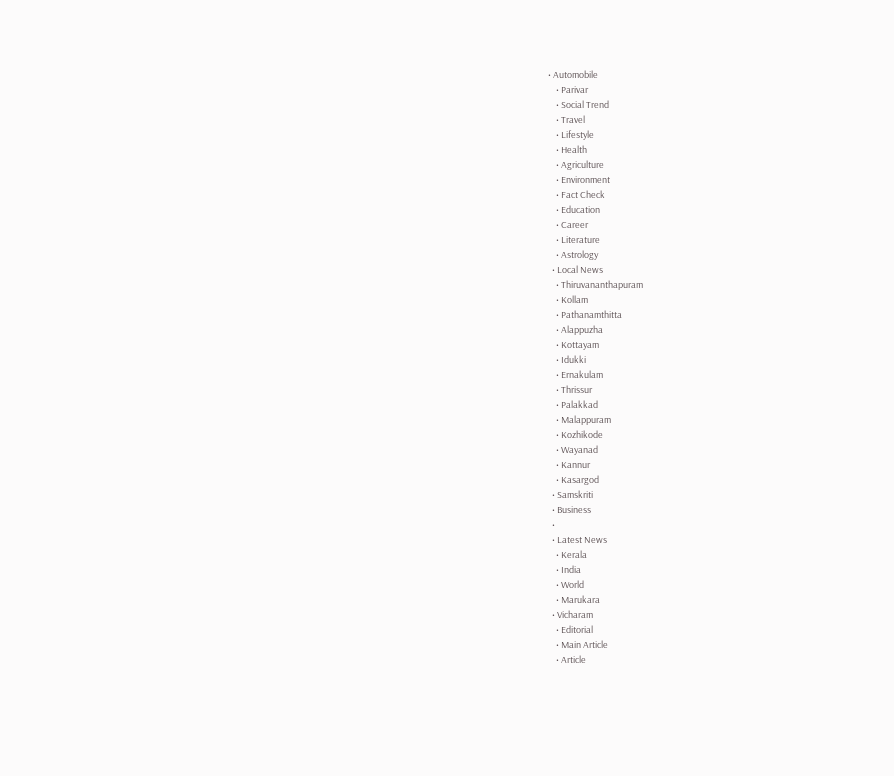• Automobile
    • Parivar
    • Social Trend
    • Travel
    • Lifestyle
    • Health
    • Agriculture
    • Environment
    • Fact Check
    • Education
    • Career
    • Literature
    • Astrology
  • Local News
    • Thiruvananthapuram
    • Kollam
    • Pathanamthitta
    • Alappuzha
    • Kottayam
    • Idukki
    • Ernakulam
    • Thrissur
    • Palakkad
    • Malappuram
    • Kozhikode
    • Wayanad
    • Kannur
    • Kasargod
  • Samskriti
  • Business
  •
  • Latest News
    • Kerala
    • India
    • World
    • Marukara
  • Vicharam
    • Editorial
    • Main Article
    • Article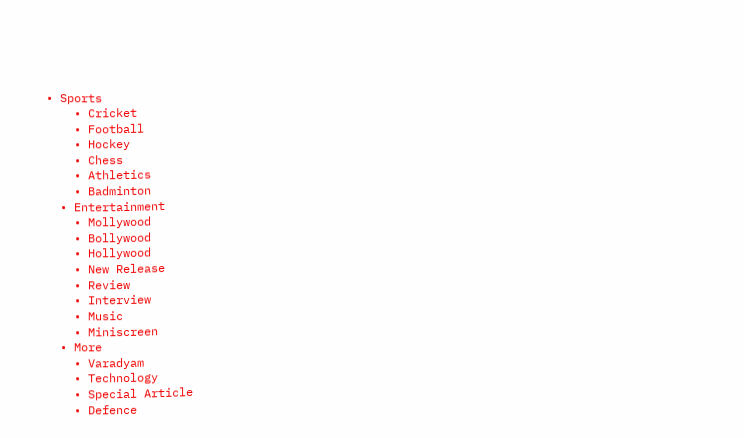• Sports
    • Cricket
    • Football
    • Hockey
    • Chess
    • Athletics
    • Badminton
  • Entertainment
    • Mollywood
    • Bollywood
    • Hollywood
    • New Release
    • Review
    • Interview
    • Music
    • Miniscreen
  • More
    • Varadyam
    • Technology
    • Special Article
    • Defence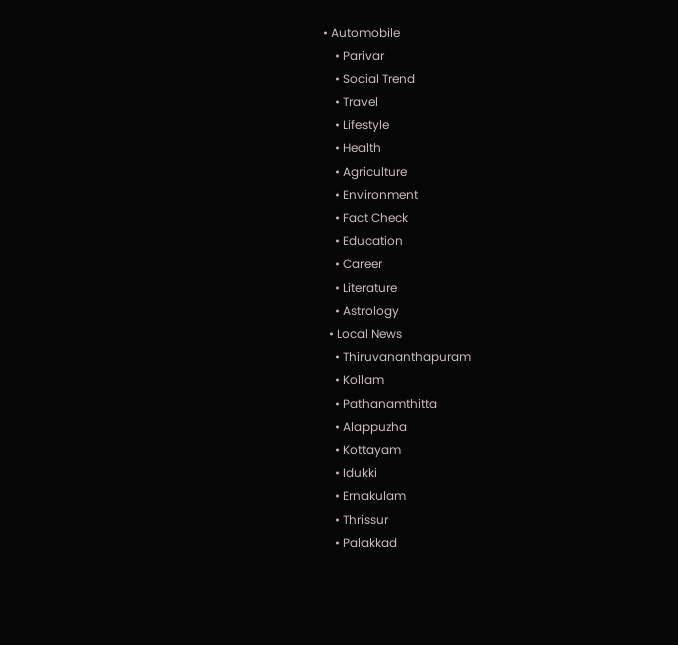• Automobile
    • Parivar
    • Social Trend
    • Travel
    • Lifestyle
    • Health
    • Agriculture
    • Environment
    • Fact Check
    • Education
    • Career
    • Literature
    • Astrology
  • Local News
    • Thiruvananthapuram
    • Kollam
    • Pathanamthitta
    • Alappuzha
    • Kottayam
    • Idukki
    • Ernakulam
    • Thrissur
    • Palakkad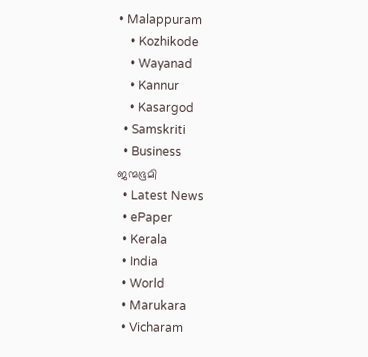• Malappuram
    • Kozhikode
    • Wayanad
    • Kannur
    • Kasargod
  • Samskriti
  • Business
ജന്മഭൂമി
  • Latest News
  • ePaper
  • Kerala
  • India
  • World
  • Marukara
  • Vicharam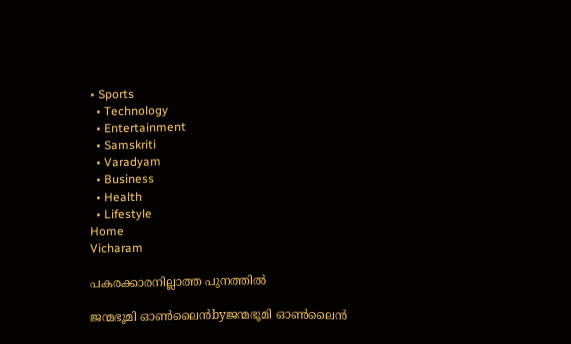• Sports
  • Technology
  • Entertainment
  • Samskriti
  • Varadyam
  • Business
  • Health
  • Lifestyle
Home
Vicharam

പകരക്കാരനില്ലാത്ത പുനത്തില്‍

ജന്മഭൂമി ഓണ്‍ലൈന്‍byജന്മഭൂമി ഓണ്‍ലൈന്‍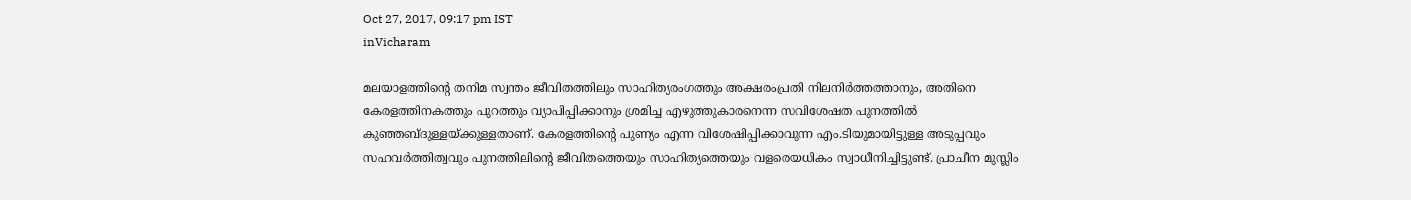Oct 27, 2017, 09:17 pm IST
inVicharam

മലയാളത്തിന്റെ തനിമ സ്വന്തം ജീവിതത്തിലും സാഹിത്യരംഗത്തും അക്ഷരംപ്രതി നിലനിര്‍ത്തത്താനും, അതിനെ കേരളത്തിനകത്തും പുറത്തും വ്യാപിപ്പിക്കാനും ശ്രമിച്ച എഴുത്തുകാരനെന്ന സവിശേഷത പുനത്തില്‍ കുഞ്ഞബ്ദുള്ളയ്‌ക്കുള്ളതാണ്. കേരളത്തിന്റെ പുണ്യം എന്ന വിശേഷിപ്പിക്കാവുന്ന എം.ടിയുമായിട്ടുള്ള അടുപ്പവും സഹവര്‍ത്തിത്വവും പുനത്തിലിന്റെ ജീവിതത്തെയും സാഹിത്യത്തെയും വളരെയധികം സ്വാധീനിച്ചിട്ടുണ്ട്. പ്രാചീന മുസ്ലിം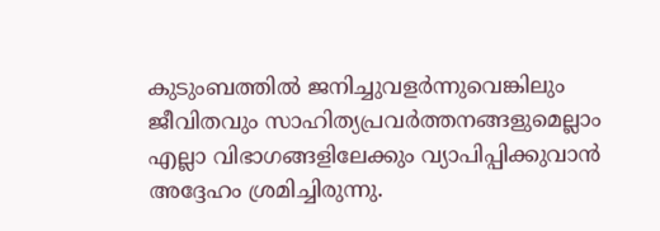കുടുംബത്തില്‍ ജനിച്ചുവളര്‍ന്നുവെങ്കിലും ജീവിതവും സാഹിത്യപ്രവര്‍ത്തനങ്ങളുമെല്ലാം എല്ലാ വിഭാഗങ്ങളിലേക്കും വ്യാപിപ്പിക്കുവാന്‍ അദ്ദേഹം ശ്രമിച്ചിരുന്നു.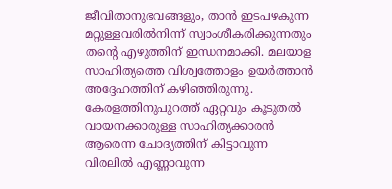ജീവിതാനുഭവങ്ങളും, താന്‍ ഇടപഴകുന്ന മറ്റുള്ളവരില്‍നിന്ന് സ്വാംശീകരിക്കുന്നതും തന്റെ എഴുത്തിന് ഇന്ധനമാക്കി. മലയാള സാഹിത്യത്തെ വിശ്വത്തോളം ഉയര്‍ത്താന്‍ അദ്ദേഹത്തിന് കഴിഞ്ഞിരുന്നു. കേരളത്തിനുപുറത്ത് ഏറ്റവും കൂടുതല്‍ വായനക്കാരുള്ള സാഹിത്യക്കാരന്‍ ആരെന്ന ചോദ്യത്തിന് കിട്ടാവുന്ന വിരലില്‍ എണ്ണാവുന്ന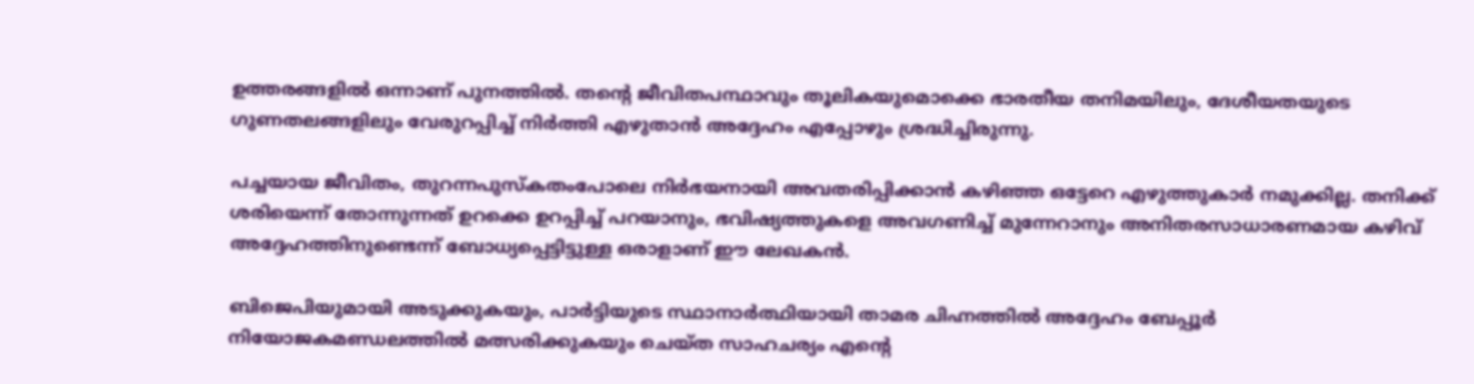ഉത്തരങ്ങളില്‍ ഒന്നാണ് പുനത്തില്‍. തന്റെ ജീവിതപന്ഥാവും തൂലികയുമൊക്കെ ഭാരതീയ തനിമയിലും, ദേശീയതയുടെ ഗുണതലങ്ങളിലും വേരുറപ്പിച്ച് നിര്‍ത്തി എഴുതാന്‍ അദ്ദേഹം എപ്പോഴും ശ്രദ്ധിച്ചിരുന്നു.

പച്ചയായ ജീവിതം, തുറന്നപുസ്‌കതംപോലെ നിര്‍ഭയനായി അവതരിപ്പിക്കാന്‍ കഴിഞ്ഞ ഒട്ടേറെ എഴുത്തുകാര്‍ നമുക്കില്ല. തനിക്ക് ശരിയെന്ന് തോന്നുന്നത് ഉറക്കെ ഉറപ്പിച്ച് പറയാനും, ഭവിഷ്യത്തുകളെ അവഗണിച്ച് മുന്നേറാനും അനിതരസാധാരണമായ കഴിവ് അദ്ദേഹത്തിനുണ്ടെന്ന് ബോധ്യപ്പെട്ടിട്ടുള്ള ഒരാളാണ് ഈ ലേഖകന്‍.

ബിജെപിയുമായി അടുക്കുകയും, പാര്‍ട്ടിയുടെ സ്ഥാനാര്‍ത്ഥിയായി താമര ചിഹ്നത്തില്‍ അദ്ദേഹം ബേപ്പൂര്‍ നിയോജകമണ്ഡലത്തില്‍ മത്സരിക്കുകയും ചെയ്ത സാഹചര്യം എന്റെ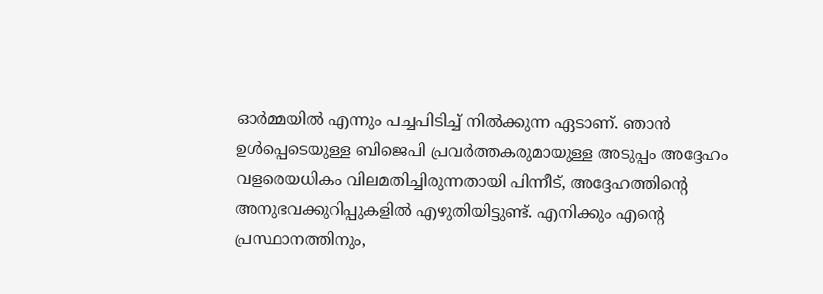ഓര്‍മ്മയില്‍ എന്നും പച്ചപിടിച്ച് നില്‍ക്കുന്ന ഏടാണ്. ഞാന്‍ ഉള്‍പ്പെടെയുള്ള ബിജെപി പ്രവര്‍ത്തകരുമായുള്ള അടുപ്പം അദ്ദേഹം വളരെയധികം വിലമതിച്ചിരുന്നതായി പിന്നീട്, അദ്ദേഹത്തിന്റെ അനുഭവക്കുറിപ്പുകളില്‍ എഴുതിയിട്ടുണ്ട്. എനിക്കും എന്റെ പ്രസ്ഥാനത്തിനും,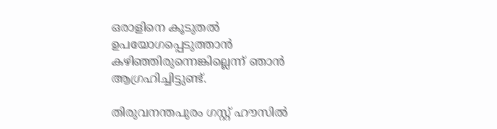ഒരാളിനെ കൂടുതല്‍ ഉപയോഗപ്പെടുത്താന്‍ കഴിഞ്ഞിരുന്നെങ്കില്ലെന്ന് ഞാന്‍ ആഗ്രഹിച്ചിട്ടുണ്ട്.

തിരുവനന്തപുരം ഗസ്റ്റ് ഹൗസില്‍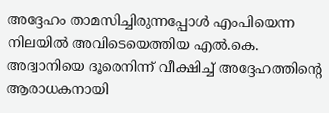അദ്ദേഹം താമസിച്ചിരുന്നപ്പോള്‍ എംപിയെന്ന നിലയില്‍ അവിടെയെത്തിയ എല്‍.കെ. അദ്വാനിയെ ദൂരെനിന്ന് വീക്ഷിച്ച് അദ്ദേഹത്തിന്റെ ആരാധകനായി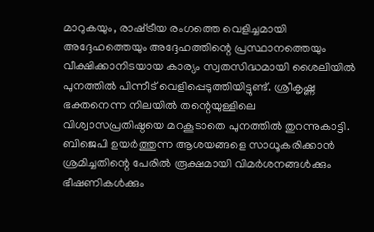മാറുകയും, രാഷ്‌ട്രീയ രംഗത്തെ വെളിച്ചമായി അദ്ദേഹത്തെയും അദ്ദേഹത്തിന്റെ പ്രസ്ഥാനത്തെയും വീക്ഷിക്കാനിടയായ കാര്യം സ്വതസിദ്ധമായി ശൈലിയില്‍ പുനത്തില്‍ പിന്നീട് വെളിപ്പെടുത്തിയിട്ടുണ്ട്. ശ്രീകൃഷ്ണ ഭക്തനെന്ന നിലയില്‍ തന്റെയുള്ളിലെ വിശ്വാസപ്രതിഷ്ഠയെ മറകൂടാതെ പുനത്തില്‍ തുറന്നുകാട്ടി. ബിജെപി ഉയര്‍ത്തുന്ന ആശയങ്ങളെ സാധൂകരിക്കാന്‍ ശ്രമിച്ചതിന്റെ പേരില്‍ രൂക്ഷമായി വിമര്‍ശനങ്ങള്‍ക്കും ഭീഷണികള്‍ക്കും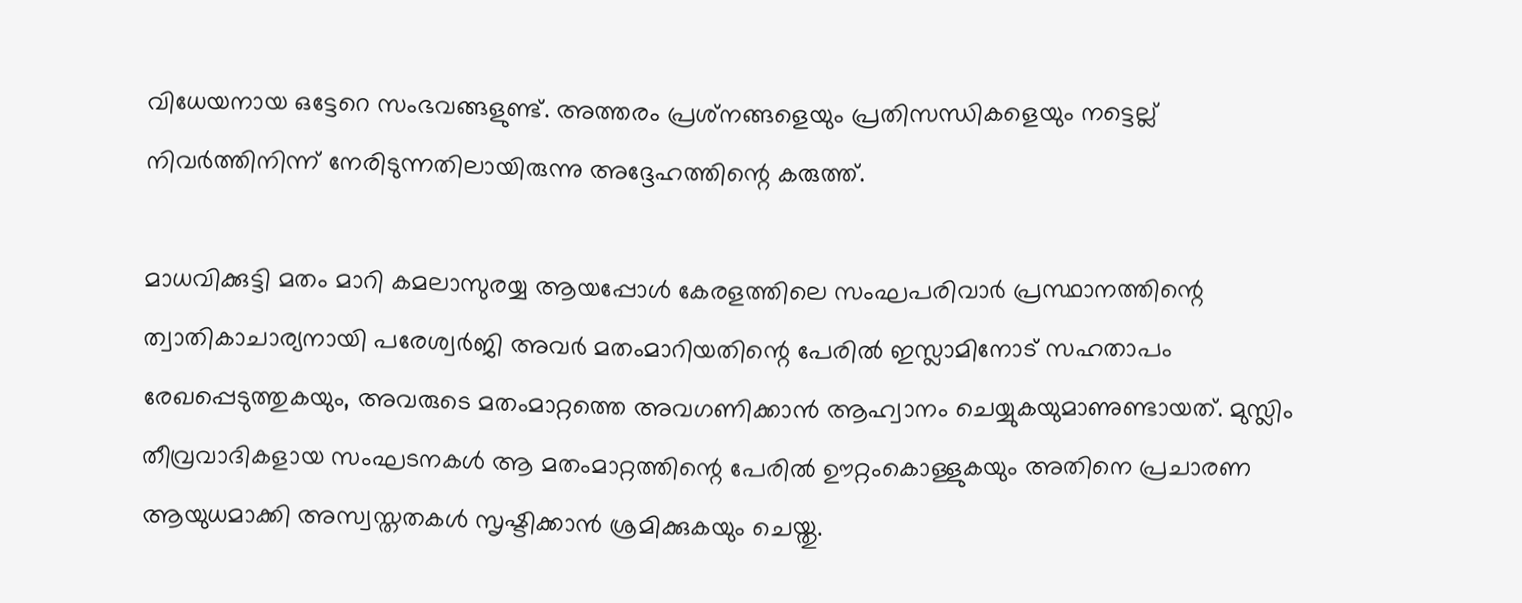വിധേയനായ ഒട്ടേറെ സംഭവങ്ങളുണ്ട്. അത്തരം പ്രശ്‌നങ്ങളെയും പ്രതിസന്ധികളെയും നട്ടെല്ല് നിവര്‍ത്തിനിന്ന് നേരിടുന്നതിലായിരുന്നു അദ്ദേഹത്തിന്റെ കരുത്ത്.

മാധവിക്കുട്ടി മതം മാറി കമലാസുരയ്യ ആയപ്പോള്‍ കേരളത്തിലെ സംഘപരിവാര്‍ പ്രസ്ഥാനത്തിന്റെ ത്വാതികാചാര്യനായി പരേശ്വര്‍ജി അവര്‍ മതംമാറിയതിന്റെ പേരില്‍ ഇസ്ലാമിനോട് സഹതാപം രേഖപ്പെടുത്തുകയും, അവരുടെ മതംമാറ്റത്തെ അവഗണിക്കാന്‍ ആഹ്വാനം ചെയ്യുകയുമാണുണ്ടായത്. മുസ്ലിം തീവ്രവാദികളായ സംഘടനകള്‍ ആ മതംമാറ്റത്തിന്റെ പേരില്‍ ഊറ്റംകൊള്ളുകയും അതിനെ പ്രചാരണ ആയുധമാക്കി അസ്വസ്തതകള്‍ സൃഷ്ടിക്കാന്‍ ശ്രമിക്കുകയും ചെയ്തു.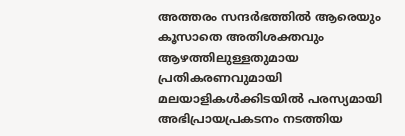അത്തരം സന്ദര്‍ഭത്തില്‍ ആരെയും കൂസാതെ അതിശക്തവും ആഴത്തിലുള്ളതുമായ പ്രതികരണവുമായി മലയാളികള്‍ക്കിടയില്‍ പരസ്യമായി അഭിപ്രായപ്രകടനം നടത്തിയ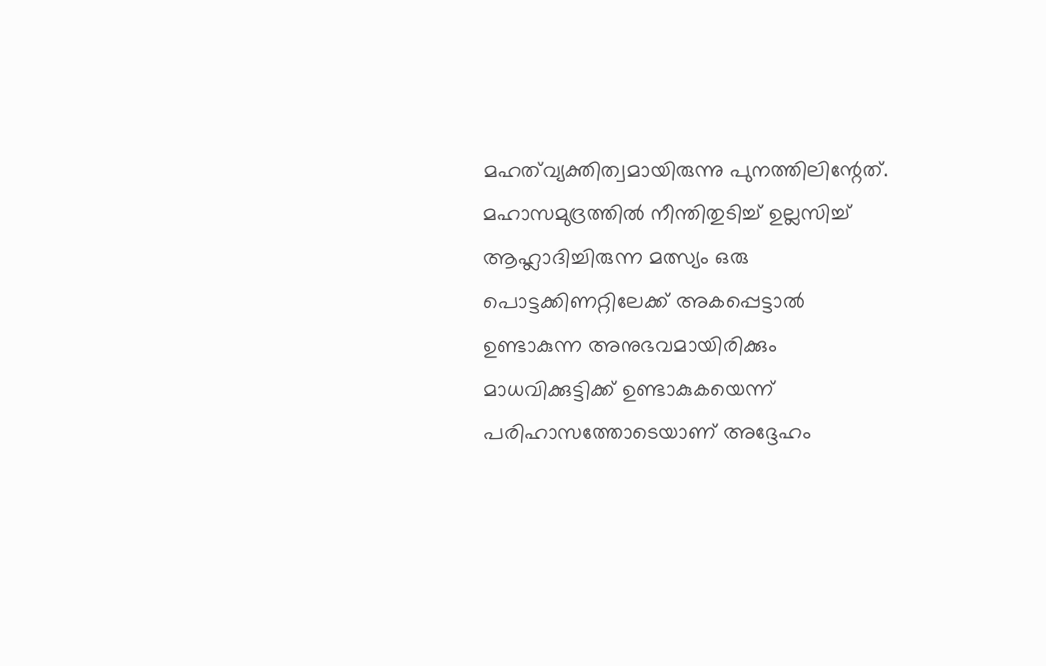മഹത്‌വ്യക്തിത്വമായിരുന്നു പുനത്തിലിന്റേത്. മഹാസമുദ്രത്തില്‍ നീന്തിതുടിച്ച് ഉല്ലസിച്ച് ആഹ്ലാദിച്ചിരുന്ന മത്സ്യം ഒരു പൊട്ടക്കിണറ്റിലേക്ക് അകപ്പെട്ടാല്‍ ഉണ്ടാകുന്ന അനുഭവമായിരിക്കും മാധവിക്കുട്ടിക്ക് ഉണ്ടാകുകയെന്ന് പരിഹാസത്തോടെയാണ് അദ്ദേഹം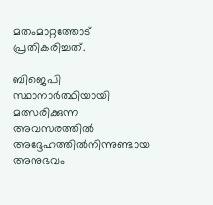മതംമാറ്റത്തോട് പ്രതികരിച്ചത്.

ബിജെപി സ്ഥാനാര്‍ത്ഥിയായി മത്സരിക്കുന്ന അവസരത്തില്‍ അദ്ദേഹത്തില്‍നിന്നുണ്ടായ അനുഭവം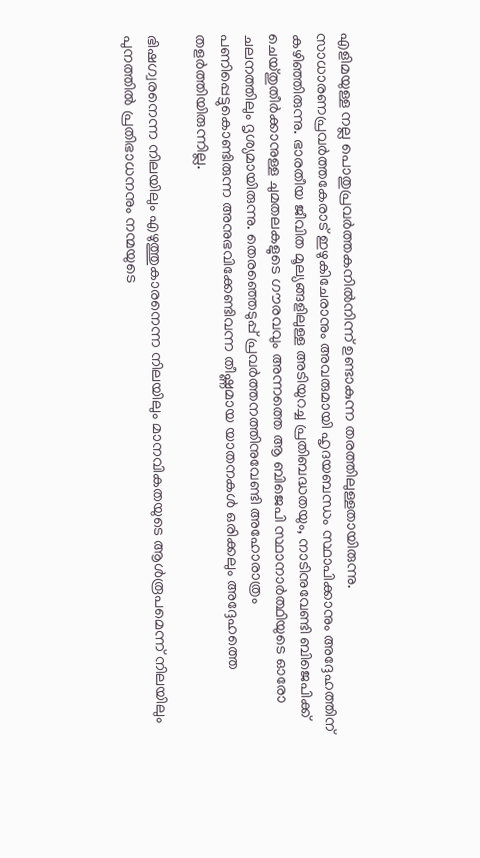എളിമയുള്ള നല്ല പൊതുപ്രവര്‍ത്തകനില്‍നിന്ന് ഉണ്ടാകുന്ന തരത്തിലുള്ളതായിരുന്നു. സാധാരണപ്രവര്‍ത്തകേരാട് ഇഴുകിചേരാനും അവരുമായി ഹൃദയബന്ധം സ്ഥാപിക്കാനും അദ്ദേഹത്തിന് കഴിഞ്ഞിരുന്നു. ഭാരതീയ ജീവിത മൂല്യങ്ങളിലുള്ള അടിയുറച്ച പ്രതിബദ്ധതയും, നാടിനുവേണ്ടി ബിജെപിക്ക് ചെയ്തുതീര്‍ക്കാനുള്ള ചുമതലകളുടെ ഗൗരവവും അന്നത്തെ ആ ബിജെപി സ്ഥാനാര്‍ത്ഥിയുടെ ഓരോ ചലനത്തിലും ദൃശ്യമായിരുന്നു. തെരഞ്ഞെടുപ്പ് പ്രവര്‍ത്തനത്തിനുവേണ്ടി അഹോരാത്രം പണിപ്പെട്ടുകൊണ്ടിരുന്ന അനുഭവിക്കേണ്ടിവന്ന തീഷ്ണമായ യാതനകള്‍ ഒരിക്കലും അദ്ദേഹത്തെ തളര്‍ത്തിയിരുന്നില്ല.

ഭിഷഗ്വരനെന്ന നിലയിലും എഴുത്തുകാരനെന്ന നിലയിലും മാനവികതയുടെ ആള്‍രൂപമെന്ന് നിലയിലും പുനത്തില്‍ പ്രതിഭാധനനും നന്മയുടെ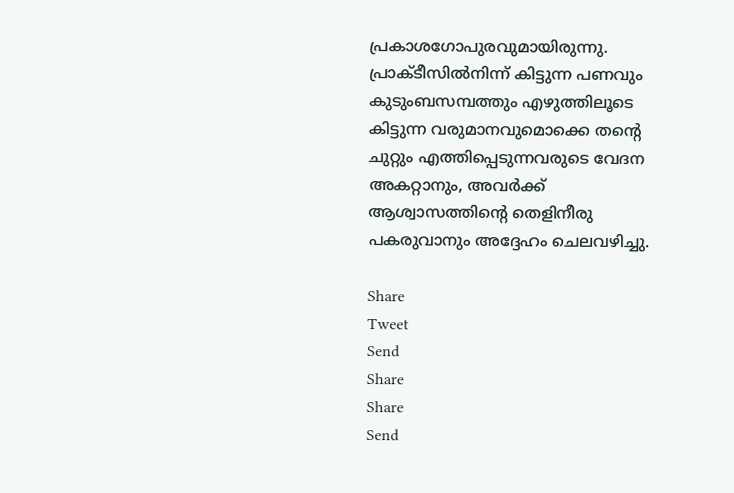പ്രകാശഗോപുരവുമായിരുന്നു. പ്രാക്ടീസില്‍നിന്ന് കിട്ടുന്ന പണവും കുടുംബസമ്പത്തും എഴുത്തിലൂടെ കിട്ടുന്ന വരുമാനവുമൊക്കെ തന്റെ ചുറ്റും എത്തിപ്പെടുന്നവരുടെ വേദന അകറ്റാനും, അവര്‍ക്ക് ആശ്വാസത്തിന്റെ തെളിനീരു പകരുവാനും അദ്ദേഹം ചെലവഴിച്ചു.

Share
Tweet
Send
Share
Share
Send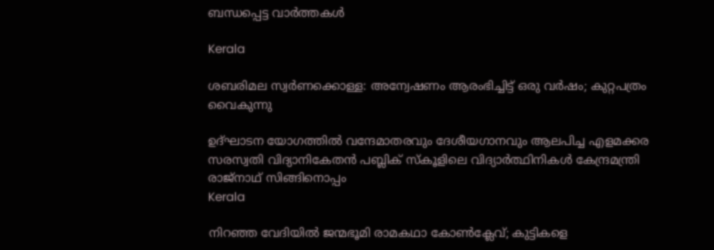ബന്ധപ്പെട്ട വാര്‍ത്തകള്‍

Kerala

ശബരിമല സ്വര്‍ണക്കൊള്ള: അന്വേഷണം ആരംഭിച്ചിട്ട് ഒരു വര്‍ഷം; കുറ്റപത്രം വൈകുന്നു

ഉദ്ഘാടന യോഗത്തില്‍ വന്ദേമാതരവും ദേശീയഗാനവും ആലപിച്ച എളമക്കര സരസ്വതി വിദ്യാനികേതന്‍ പബ്ലിക് സ്‌കൂളിലെ വിദ്യാര്‍ത്ഥിനികള്‍ കേന്ദ്രമന്ത്രി രാജ്‌നാഥ് സിങ്ങിനൊപ്പം
Kerala

നിറഞ്ഞ വേദിയില്‍ ജന്മഭൂമി രാമകഥാ കോണ്‍ക്ലേവ്; കുട്ടികളെ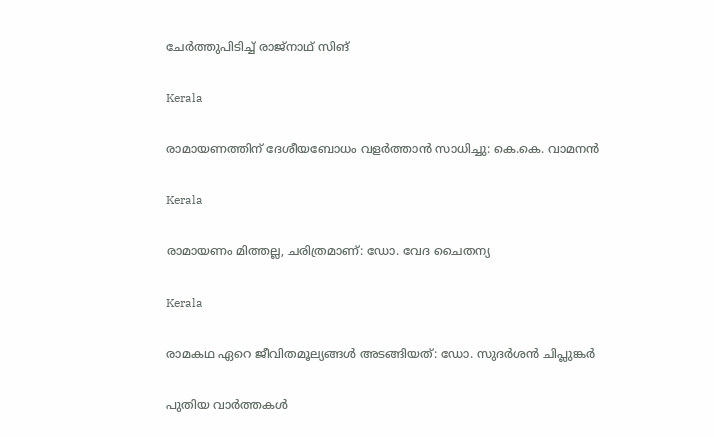ചേര്‍ത്തുപിടിച്ച് രാജ്‌നാഥ് സിങ്

Kerala

രാമായണത്തിന് ദേശീയബോധം വളര്‍ത്താന്‍ സാധിച്ചു: കെ.കെ. വാമനന്‍

Kerala

രാമായണം മിത്തല്ല, ചരിത്രമാണ്: ഡോ. വേദ ചൈതന്യ

Kerala

രാമകഥ ഏറെ ജീവിതമൂല്യങ്ങള്‍ അടങ്ങിയത്: ഡോ. സുദര്‍ശന്‍ ചിപ്ലുങ്കര്‍

പുതിയ വാര്‍ത്തകള്‍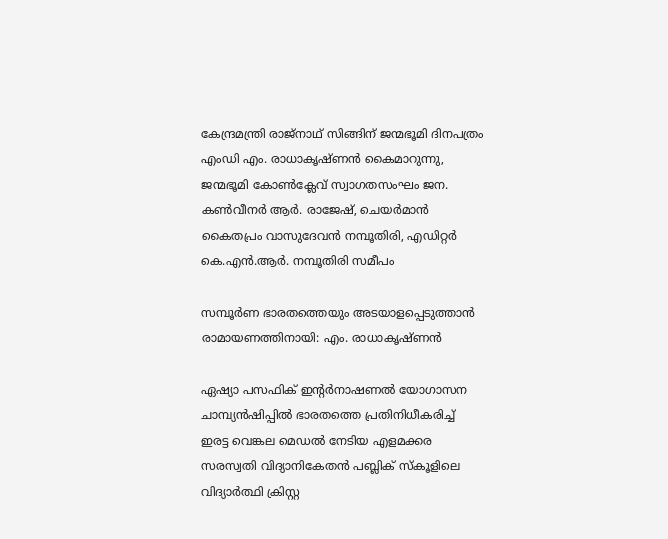കേന്ദ്രമന്ത്രി രാജ്‌നാഥ് സിങ്ങിന് ജന്മഭൂമി ദിനപത്രം എംഡി എം. രാധാകൃഷ്ണന്‍ കൈമാറുന്നു, ജന്മഭൂമി കോണ്‍ക്ലേവ് സ്വാഗതസംഘം ജന. കണ്‍വീനര്‍ ആര്‍. രാജേഷ്, ചെയര്‍മാന്‍ കൈതപ്രം വാസുദേവന്‍ നമ്പൂതിരി, എഡിറ്റര്‍ കെ.എന്‍.ആര്‍. നമ്പൂതിരി സമീപം

സമ്പൂര്‍ണ ഭാരതത്തെയും അടയാളപ്പെടുത്താന്‍ രാമായണത്തിനായി: എം. രാധാകൃഷ്ണന്‍

ഏഷ്യാ പസഫിക് ഇന്റര്‍നാഷണല്‍ യോഗാസന ചാമ്പ്യന്‍ഷിപ്പില്‍ ഭാരതത്തെ പ്രതിനിധീകരിച്ച് ഇരട്ട വെങ്കല മെഡല്‍ നേടിയ എളമക്കര സരസ്വതി വിദ്യാനികേതന്‍ പബ്ലിക് സ്‌കൂളിലെ
വിദ്യാര്‍ത്ഥി ക്രിസ്റ്റ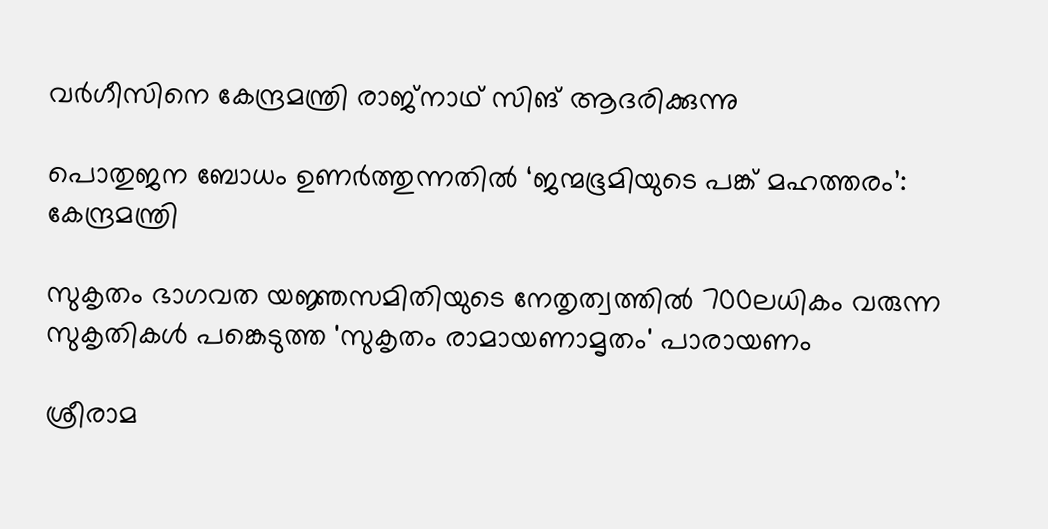വര്‍ഗീസിനെ കേന്ദ്രമന്ത്രി രാജ്നാഥ് സിങ് ആദരിക്കുന്നു

പൊതുജന ബോധം ഉണര്‍ത്തുന്നതില്‍ ‘ജന്മഭൂമിയുടെ പങ്ക് മഹത്തരം’: കേന്ദ്രമന്ത്രി

സുകൃതം ഭാഗവത യജ്ഞസമിതിയുടെ നേതൃത്വത്തില്‍ 700ലധികം വരുന്ന സുകൃതികള്‍ പങ്കെടുത്ത 'സുകൃതം രാമായണാമൃതം' പാരായണം

ശ്രീരാമ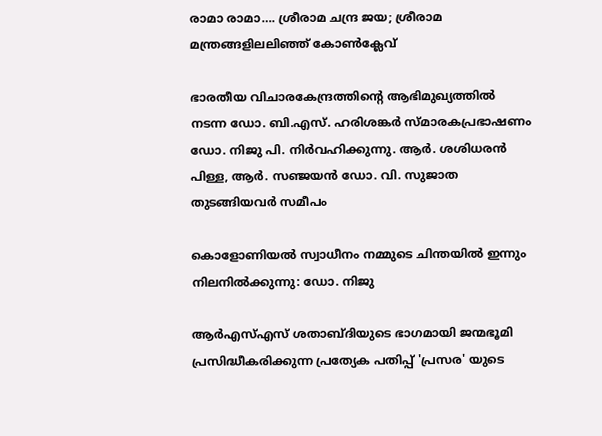രാമാ രാമാ…. ശ്രീരാമ ചന്ദ്ര ജയ; ശ്രീരാമ മന്ത്രങ്ങളിലലിഞ്ഞ് കോണ്‍ക്ലേവ്

ഭാരതീയ വിചാരകേന്ദ്രത്തിന്റെ ആഭിമുഖ്യത്തില്‍ നടന്ന ഡോ. ബി.എസ്. ഹരിശങ്കര്‍ സ്മാരകപ്രഭാഷണം ഡോ. നിജു പി. നിര്‍വഹിക്കുന്നു. ആര്‍. ശശിധരന്‍ പിള്ള, ആര്‍. സഞ്ജയന്‍ ഡോ. വി. സുജാത തുടങ്ങിയവര്‍ സമീപം

കൊളോണിയല്‍ സ്വാധീനം നമ്മുടെ ചിന്തയില്‍ ഇന്നും നിലനില്‍ക്കുന്നു: ഡോ. നിജു

ആര്‍എസ്എസ് ശതാബ്ദിയുടെ ഭാഗമായി ജന്മഭൂമി പ്രസിദ്ധീകരിക്കുന്ന പ്രത്യേക പതിപ്പ് 'പ്രസര' യുടെ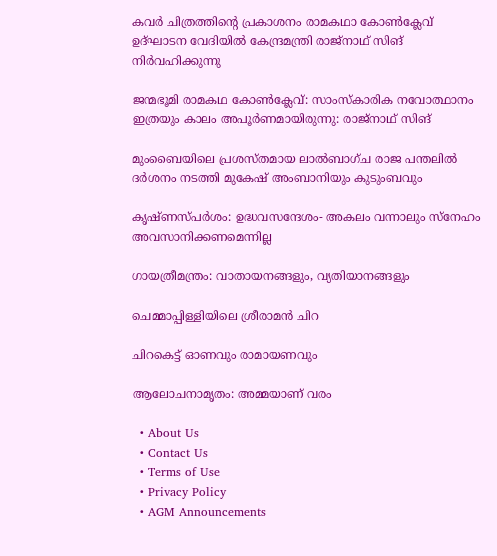കവര്‍ ചിത്രത്തിന്റെ പ്രകാശനം രാമകഥാ കോണ്‍ക്ലേവ് ഉദ്ഘാടന വേദിയില്‍ കേന്ദ്രമന്ത്രി രാജ്‌നാഥ് സിങ് നിര്‍വഹിക്കുന്നു

ജന്മഭൂമി രാമകഥ കോണ്‍ക്ലേവ്: സാംസ്‌കാരിക നവോത്ഥാനം ഇത്രയും കാലം അപൂര്‍ണമായിരുന്നു: രാജ്‌നാഥ് സിങ്

മുംബൈയിലെ പ്രശസ്തമായ ലാൽബാഗ്ച രാജ പന്തലിൽ ദർശനം നടത്തി മുകേഷ് അംബാനിയും കുടുംബവും

കൃഷ്ണസ്പര്‍ശം: ഉദ്ധവസന്ദേശം- അകലം വന്നാലും സ്‌നേഹം അവസാനിക്കണമെന്നില്ല

ഗായത്രീമന്ത്രം: വാതായനങ്ങളും, വ്യതിയാനങ്ങളും

ചെമ്മാപ്പിള്ളിയിലെ ശ്രീരാമന്‍ ചിറ

ചിറകെട്ട് ഓണവും രാമായണവും

ആലോചനാമൃതം: അമ്മയാണ് വരം

  • About Us
  • Contact Us
  • Terms of Use
  • Privacy Policy
  • AGM Announcements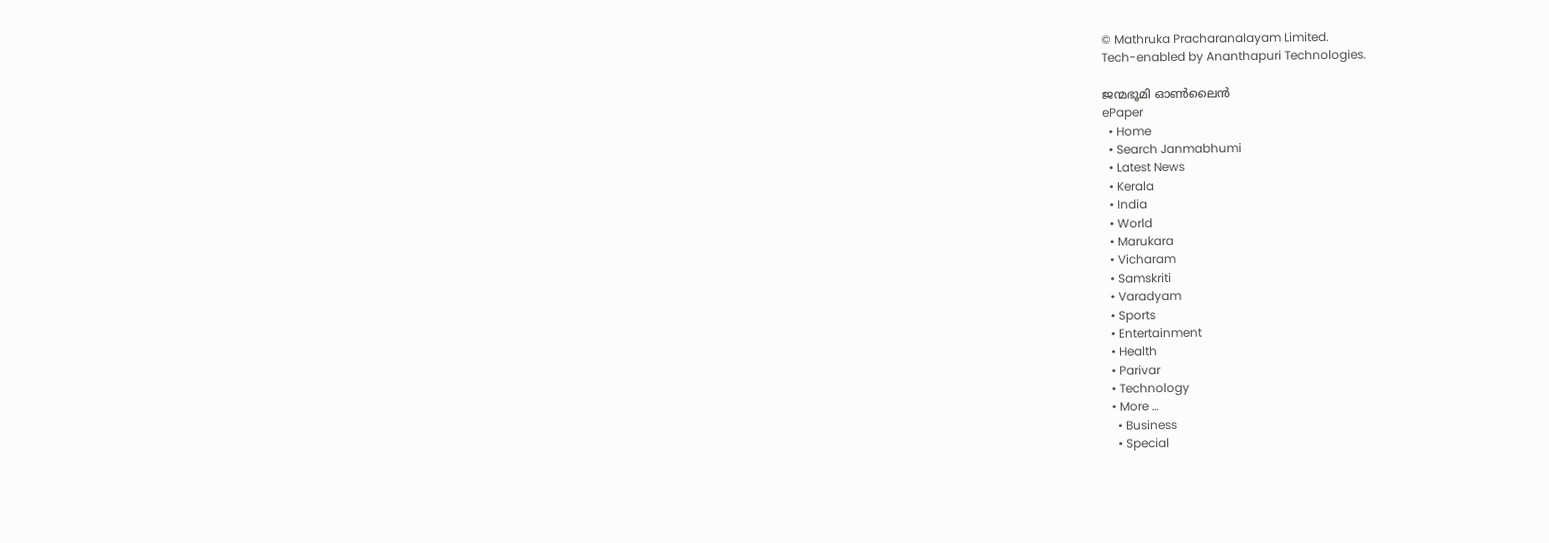© Mathruka Pracharanalayam Limited.
Tech-enabled by Ananthapuri Technologies.

ജന്മഭൂമി ഓണ്‍ലൈന്‍
ePaper
  • Home
  • Search Janmabhumi
  • Latest News
  • Kerala
  • India
  • World
  • Marukara
  • Vicharam
  • Samskriti
  • Varadyam
  • Sports
  • Entertainment
  • Health
  • Parivar
  • Technology
  • More …
    • Business
    • Special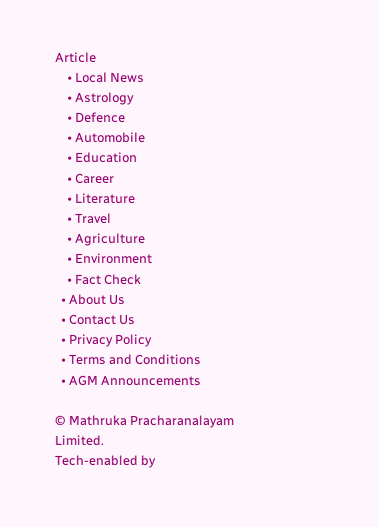Article
    • Local News
    • Astrology
    • Defence
    • Automobile
    • Education
    • Career
    • Literature
    • Travel
    • Agriculture
    • Environment
    • Fact Check
  • About Us
  • Contact Us
  • Privacy Policy
  • Terms and Conditions
  • AGM Announcements

© Mathruka Pracharanalayam Limited.
Tech-enabled by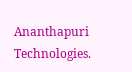Ananthapuri Technologies.